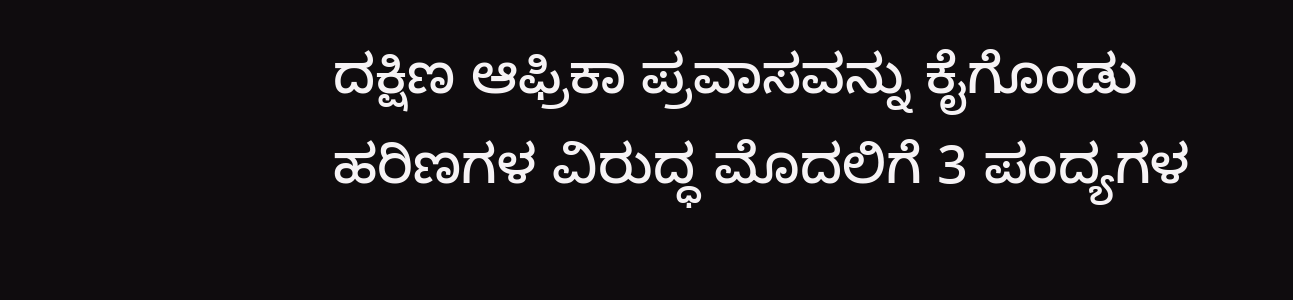ದಕ್ಷಿಣ ಆಫ್ರಿಕಾ ಪ್ರವಾಸವನ್ನು ಕೈಗೊಂಡು ಹರಿಣಗಳ ವಿರುದ್ಧ ಮೊದಲಿಗೆ 3 ಪಂದ್ಯಗಳ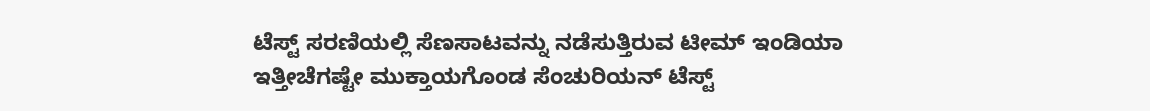ಟೆಸ್ಟ್ ಸರಣಿಯಲ್ಲಿ ಸೆಣಸಾಟವನ್ನು ನಡೆಸುತ್ತಿರುವ ಟೀಮ್ ಇಂಡಿಯಾ ಇತ್ತೀಚೆಗಷ್ಟೇ ಮುಕ್ತಾಯಗೊಂಡ ಸೆಂಚುರಿಯನ್ ಟೆಸ್ಟ್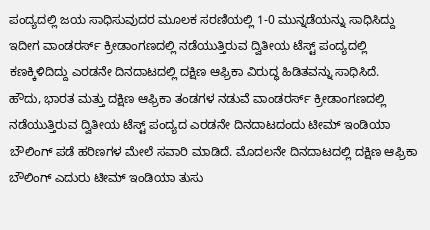ಪಂದ್ಯದಲ್ಲಿ ಜಯ ಸಾಧಿಸುವುದರ ಮೂಲಕ ಸರಣಿಯಲ್ಲಿ 1-0 ಮುನ್ನಡೆಯನ್ನು ಸಾಧಿಸಿದ್ದು ಇದೀಗ ವಾಂಡರರ್ಸ್ ಕ್ರೀಡಾಂಗಣದಲ್ಲಿ ನಡೆಯುತ್ತಿರುವ ದ್ವಿತೀಯ ಟೆಸ್ಟ್ ಪಂದ್ಯದಲ್ಲಿ ಕಣಕ್ಕಿಳಿದಿದ್ದು ಎರಡನೇ ದಿನದಾಟದಲ್ಲಿ ದಕ್ಷಿಣ ಆಫ್ರಿಕಾ ವಿರುದ್ಧ ಹಿಡಿತವನ್ನು ಸಾಧಿಸಿದೆ.
ಹೌದು, ಭಾರತ ಮತ್ತು ದಕ್ಷಿಣ ಆಫ್ರಿಕಾ ತಂಡಗಳ ನಡುವೆ ವಾಂಡರರ್ಸ್ ಕ್ರೀಡಾಂಗಣದಲ್ಲಿ ನಡೆಯುತ್ತಿರುವ ದ್ವಿತೀಯ ಟೆಸ್ಟ್ ಪಂದ್ಯದ ಎರಡನೇ ದಿನದಾಟದಂದು ಟೀಮ್ ಇಂಡಿಯಾ ಬೌಲಿಂಗ್ ಪಡೆ ಹರಿಣಗಳ ಮೇಲೆ ಸವಾರಿ ಮಾಡಿದೆ. ಮೊದಲನೇ ದಿನದಾಟದಲ್ಲಿ ದಕ್ಷಿಣ ಆಫ್ರಿಕಾ ಬೌಲಿಂಗ್ ಎದುರು ಟೀಮ್ ಇಂಡಿಯಾ ತುಸು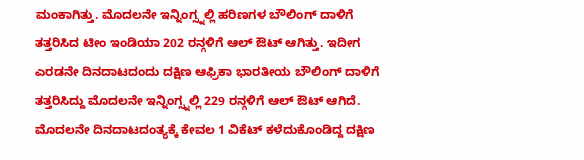ಮಂಕಾಗಿತ್ತು. ಮೊದಲನೇ ಇನ್ನಿಂಗ್ಸ್ನಲ್ಲಿ ಹರಿಣಗಳ ಬೌಲಿಂಗ್ ದಾಳಿಗೆ ತತ್ತರಿಸಿದ ಟೀಂ ಇಂಡಿಯಾ 202 ರನ್ಗಳಿಗೆ ಆಲ್ ಔಟ್ ಆಗಿತ್ತು. ಇದೀಗ ಎರಡನೇ ದಿನದಾಟದಂದು ದಕ್ಷಿಣ ಆಫ್ರಿಕಾ ಭಾರತೀಯ ಬೌಲಿಂಗ್ ದಾಳಿಗೆ ತತ್ತರಿಸಿದ್ದು ಮೊದಲನೇ ಇನ್ನಿಂಗ್ಸ್ನಲ್ಲಿ 229 ರನ್ಗಳಿಗೆ ಆಲ್ ಔಟ್ ಆಗಿದೆ.
ಮೊದಲನೇ ದಿನದಾಟದಂತ್ಯಕ್ಕೆ ಕೇವಲ 1 ವಿಕೆಟ್ ಕಳೆದುಕೊಂಡಿದ್ದ ದಕ್ಷಿಣ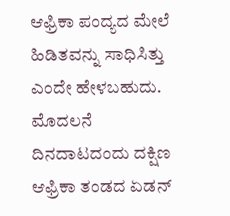ಆಫ್ರಿಕಾ ಪಂದ್ಯದ ಮೇಲೆ ಹಿಡಿತವನ್ನು ಸಾಧಿಸಿತ್ತು ಎಂದೇ ಹೇಳಬಹುದು. ಮೊದಲನೆ ದಿನದಾಟದಂದು ದಕ್ಷಿಣ ಆಫ್ರಿಕಾ ತಂಡದ ಏಡನ್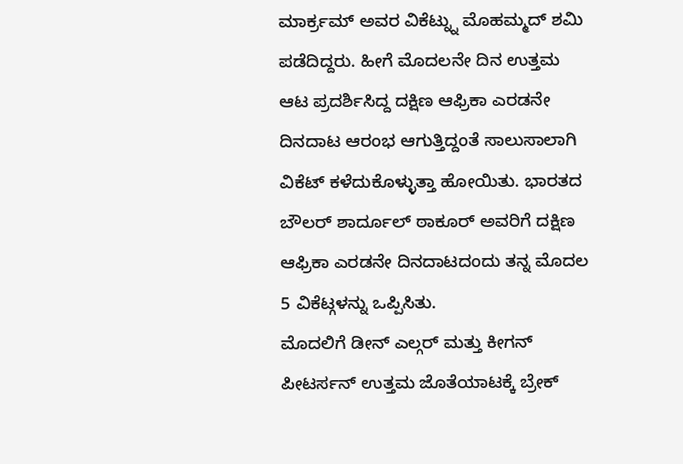ಮಾರ್ಕ್ರಮ್ ಅವರ ವಿಕೆಟ್ನ್ನು ಮೊಹಮ್ಮದ್ ಶಮಿ ಪಡೆದಿದ್ದರು. ಹೀಗೆ ಮೊದಲನೇ ದಿನ ಉತ್ತಮ ಆಟ ಪ್ರದರ್ಶಿಸಿದ್ದ ದಕ್ಷಿಣ ಆಫ್ರಿಕಾ ಎರಡನೇ ದಿನದಾಟ ಆರಂಭ ಆಗುತ್ತಿದ್ದಂತೆ ಸಾಲುಸಾಲಾಗಿ ವಿಕೆಟ್ ಕಳೆದುಕೊಳ್ಳುತ್ತಾ ಹೋಯಿತು. ಭಾರತದ ಬೌಲರ್ ಶಾರ್ದೂಲ್ ಠಾಕೂರ್ ಅವರಿಗೆ ದಕ್ಷಿಣ ಆಫ್ರಿಕಾ ಎರಡನೇ ದಿನದಾಟದಂದು ತನ್ನ ಮೊದಲ 5 ವಿಕೆಟ್ಗಳನ್ನು ಒಪ್ಪಿಸಿತು.
ಮೊದಲಿಗೆ ಡೀನ್ ಎಲ್ಗರ್ ಮತ್ತು ಕೀಗನ್ ಪೀಟರ್ಸನ್ ಉತ್ತಮ ಜೊತೆಯಾಟಕ್ಕೆ ಬ್ರೇಕ್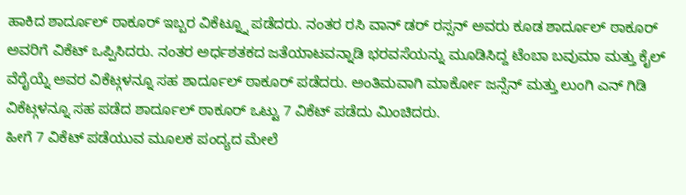ಹಾಕಿದ ಶಾರ್ದೂಲ್ ಠಾಕೂರ್ ಇಬ್ಬರ ವಿಕೆಟ್ನ್ನೂ ಪಡೆದರು. ನಂತರ ರಸಿ ವಾನ್ ಡರ್ ರಸ್ಸನ್ ಅವರು ಕೂಡ ಶಾರ್ದೂಲ್ ಠಾಕೂರ್ ಅವರಿಗೆ ವಿಕೆಟ್ ಒಪ್ಪಿಸಿದರು. ನಂತರ ಅರ್ಧಶತಕದ ಜತೆಯಾಟವನ್ನಾಡಿ ಭರವಸೆಯನ್ನು ಮೂಡಿಸಿದ್ದ ಟೆಂಬಾ ಬವುಮಾ ಮತ್ತು ಕೈಲ್ ವೆರೈಯ್ನೆ ಅವರ ವಿಕೆಟ್ಗಳನ್ನೂ ಸಹ ಶಾರ್ದೂಲ್ ಠಾಕೂರ್ ಪಡೆದರು. ಅಂತಿಮವಾಗಿ ಮಾರ್ಕೋ ಜನ್ಸೆನ್ ಮತ್ತು ಲುಂಗಿ ಎನ್ ಗಿಡಿ ವಿಕೆಟ್ಗಳನ್ನೂ ಸಹ ಪಡೆದ ಶಾರ್ದೂಲ್ ಠಾಕೂರ್ ಒಟ್ಟು 7 ವಿಕೆಟ್ ಪಡೆದು ಮಿಂಚಿದರು.
ಹೀಗೆ 7 ವಿಕೆಟ್ ಪಡೆಯುವ ಮೂಲಕ ಪಂದ್ಯದ ಮೇಲೆ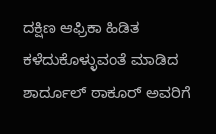ದಕ್ಷಿಣ ಆಫ್ರಿಕಾ ಹಿಡಿತ ಕಳೆದುಕೊಳ್ಳುವಂತೆ ಮಾಡಿದ ಶಾರ್ದೂಲ್ ಠಾಕೂರ್ ಅವರಿಗೆ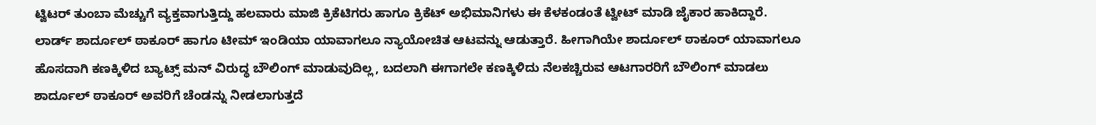ಟ್ವಿಟರ್ ತುಂಬಾ ಮೆಚ್ಚುಗೆ ವ್ಯಕ್ತವಾಗುತ್ತಿದ್ದು ಹಲವಾರು ಮಾಜಿ ಕ್ರಿಕೆಟಿಗರು ಹಾಗೂ ಕ್ರಿಕೆಟ್ ಅಭಿಮಾನಿಗಳು ಈ ಕೆಳಕಂಡಂತೆ ಟ್ವೀಟ್ ಮಾಡಿ ಜೈಕಾರ ಹಾಕಿದ್ದಾರೆ.
ಲಾರ್ಡ್ ಶಾರ್ದೂಲ್ ಠಾಕೂರ್ ಹಾಗೂ ಟೀಮ್ ಇಂಡಿಯಾ ಯಾವಾಗಲೂ ನ್ಯಾಯೋಚಿತ ಆಟವನ್ನು ಆಡುತ್ತಾರೆ. ಹೀಗಾಗಿಯೇ ಶಾರ್ದೂಲ್ ಠಾಕೂರ್ ಯಾವಾಗಲೂ ಹೊಸದಾಗಿ ಕಣಕ್ಕಿಳಿದ ಬ್ಯಾಟ್ಸ್ ಮನ್ ವಿರುದ್ಧ ಬೌಲಿಂಗ್ ಮಾಡುವುದಿಲ್ಲ, ಬದಲಾಗಿ ಈಗಾಗಲೇ ಕಣಕ್ಕಿಳಿದು ನೆಲಕಚ್ಚಿರುವ ಆಟಗಾರರಿಗೆ ಬೌಲಿಂಗ್ ಮಾಡಲು ಶಾರ್ದೂಲ್ ಠಾಕೂರ್ ಅವರಿಗೆ ಚೆಂಡನ್ನು ನೀಡಲಾಗುತ್ತದೆ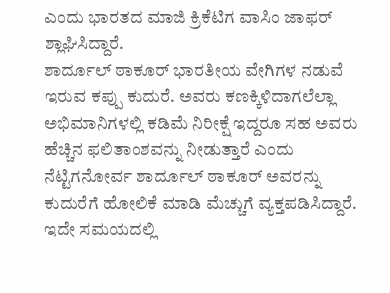ಎಂದು ಭಾರತದ ಮಾಜಿ ಕ್ರಿಕೆಟಿಗ ವಾಸಿಂ ಜಾಫರ್ ಶ್ಲಾಘಿಸಿದ್ದಾರೆ.
ಶಾರ್ದೂಲ್ ಠಾಕೂರ್ ಭಾರತೀಯ ವೇಗಿಗಳ ನಡುವೆ ಇರುವ ಕಪ್ಪು ಕುದುರೆ. ಅವರು ಕಣಕ್ಕಿಳಿದಾಗಲೆಲ್ಲಾ ಅಭಿಮಾನಿಗಳಲ್ಲಿ ಕಡಿಮೆ ನಿರೀಕ್ಷೆ ಇದ್ದರೂ ಸಹ ಅವರು ಹೆಚ್ಚಿನ ಫಲಿತಾಂಶವನ್ನು ನೀಡುತ್ತಾರೆ ಎಂದು ನೆಟ್ಟಿಗನೋರ್ವ ಶಾರ್ದೂಲ್ ಠಾಕೂರ್ ಅವರನ್ನು ಕುದುರೆಗೆ ಹೋಲಿಕೆ ಮಾಡಿ ಮೆಚ್ಚುಗೆ ವ್ಯಕ್ತಪಡಿಸಿದ್ದಾರೆ.
ಇದೇ ಸಮಯದಲ್ಲಿ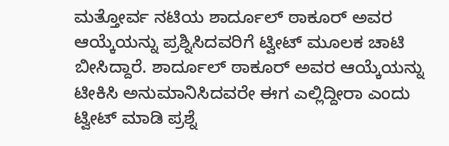ಮತ್ತೋರ್ವ ನಟಿಯ ಶಾರ್ದೂಲ್ ಠಾಕೂರ್ ಅವರ ಆಯ್ಕೆಯನ್ನು ಪ್ರಶ್ನಿಸಿದವರಿಗೆ ಟ್ವೀಟ್ ಮೂಲಕ ಚಾಟಿ ಬೀಸಿದ್ದಾರೆ. ಶಾರ್ದೂಲ್ ಠಾಕೂರ್ ಅವರ ಆಯ್ಕೆಯನ್ನು ಟೀಕಿಸಿ ಅನುಮಾನಿಸಿದವರೇ ಈಗ ಎಲ್ಲಿದ್ದೀರಾ ಎಂದು ಟ್ವೀಟ್ ಮಾಡಿ ಪ್ರಶ್ನೆ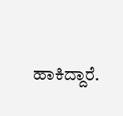ಹಾಕಿದ್ದಾರೆ.